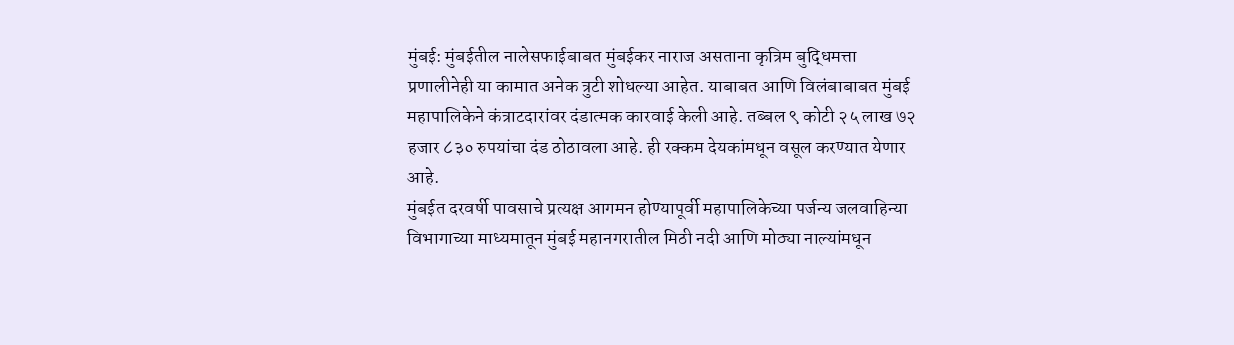मुंबई: मुंबईतील नालेसफाईबाबत मुंबईकर नाराज असताना कृत्रिम बुद्धिमत्ता प्रणालीनेही या कामात अनेक त्रुटी शोधल्या आहेत. याबाबत आणि विलंबाबाबत मुंबई महापालिकेने कंत्राटदारांवर दंडात्मक कारवाई केली आहे. तब्बल ९ कोटी २५ लाख ७२ हजार ८३० रुपयांचा दंड ठोठावला आहे. ही रक्कम देयकांमधून वसूल करण्यात येणार आहे.
मुंबईत दरवर्षी पावसाचे प्रत्यक्ष आगमन होण्यापूर्वी महापालिकेच्या पर्जन्य जलवाहिन्या विभागाच्या माध्यमातून मुंबई महानगरातील मिठी नदी आणि मोठ्या नाल्यांमधून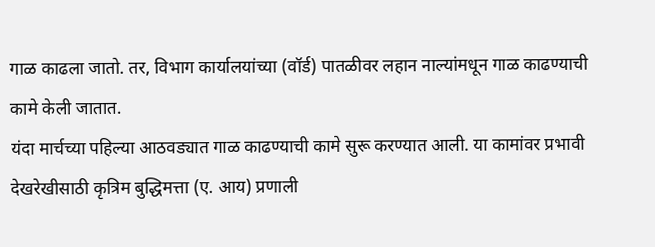गाळ काढला जातो. तर, विभाग कार्यालयांच्या (वॉर्ड) पातळीवर लहान नाल्यांमधून गाळ काढण्याची कामे केली जातात.
यंदा मार्चच्या पहिल्या आठवड्यात गाळ काढण्याची कामे सुरू करण्यात आली. या कामांवर प्रभावी देखरेखीसाठी कृत्रिम बुद्धिमत्ता (ए. आय) प्रणाली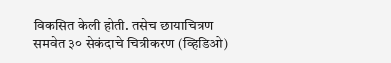विकसित केली होती. तसेच छायाचित्रण समवेत ३० सेकंदाचे चित्रीकरण (व्हिडिओ)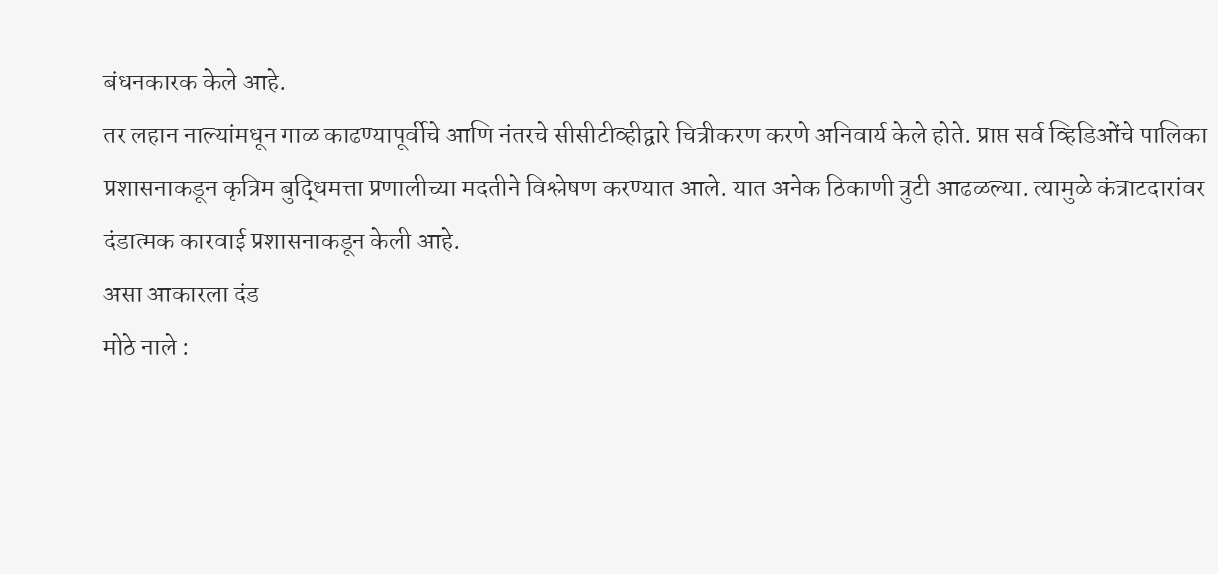बंधनकारक केले आहे.
तर लहान नाल्यांमधून गाळ काढण्यापूर्वीचे आणि नंतरचे सीसीटीव्हीद्वारे चित्रीकरण करणे अनिवार्य केले होते. प्राप्त सर्व व्हिडिओंचे पालिका प्रशासनाकडून कृत्रिम बुद्धिमत्ता प्रणालीच्या मदतीने विश्लेषण करण्यात आले. यात अनेक ठिकाणी त्रुटी आढळल्या. त्यामुळे कंत्राटदारांवर दंडात्मक कारवाई प्रशासनाकडून केली आहे.
असा आकारला दंड
मोठे नाले :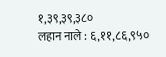१,३९,३९,३८०
लहान नाले : ६,११,८६,९५०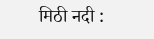मिठी नदी :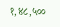१,४८,५००